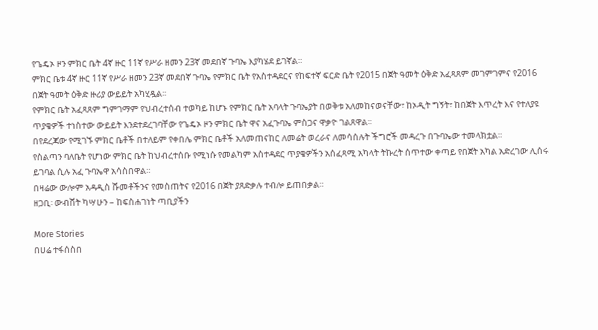የጌዴኦ ዞን ምክር ቤት 4ኛ ዙር 11ኛ የሥራ ዘመን 23ኛ መደበኛ ጉባኤ እያካሄደ ይገኛል።
ምክር ቤቱ 4ኛ ዙር 11ኛ የሥራ ዘመን 23ኛ መደበኛ ጉባኤ የምክር ቤት የአስተዳደርና የከፍተኛ ፍርድ ቤት የ2015 በጀት ዓመት ዕቅድ አፈጻጸም መገምገምና የ2016 በጀት ዓመት ዕቅድ ዙሪያ ውይይት አካሂዷል፡፡
የምክር ቤት አፈጻጸም ግምገማም የህብረተሰብ ተወካይ ከሆኑ የምክር ቤት አባላት ጉባኤያት በወቅቱ አለመከናወናቸው፣ ከኦዲት ግኝት፣ ከበጀት እጥረት እና የተለያዩ ጥያቄዎች ተነስተው ውይይት እንደተደረገባቸው የጌዴኦ ዞን ምክር ቤት ዋና አፈጉባኤ ምስጋና ዋቃዮ ገልጸዋል፡፡
በየደረጃው የሚገኙ ምክር ቤቶች በተለይም የቀበሌ ምክር ቤቶች አለመጠናከር ለመሬት ወረራና ለመሳሰሉት ችግሮች መዳረጉ በጉባኤው ተመላክቷል።
የስልጣን ባለቤት የሆነው ምክር ቤት ከህብረተሰቡ የሚነሱ የመልካም አስተዳደር ጥያቄዎችን አሰፈጻሚ አካላት ትኩረት ሰጥተው ቀጣይ የበጀት አካል አድረገው ሊሰሩ ይገባል ሲሉ አፈ ጉባኤዋ አሳስበዋል።
በዛሬው ውሎም አዳዲስ ሹመቶችንና የመስጠትና የ2016 በጀት ያጸድቃሉ ተብሎ ይጠበቃል።
ዘጋቢ፡ ውብሸት ካሣሁን – ከፍስሐገነት ጣቢያችን

More Stories
በሀሬ ተፋሰስበ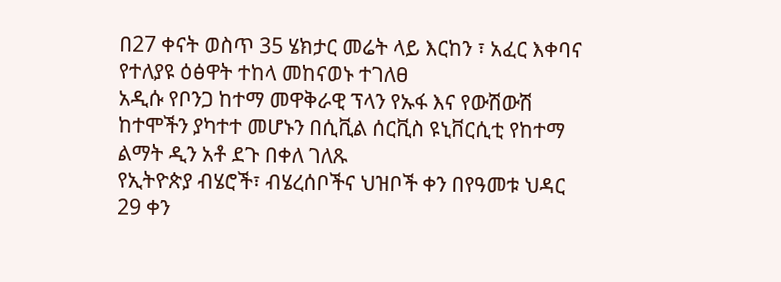በ27 ቀናት ወስጥ 35 ሄክታር መሬት ላይ እርከን ፣ አፈር እቀባና የተለያዩ ዕፅዋት ተከላ መከናወኑ ተገለፀ
አዲሱ የቦንጋ ከተማ መዋቅራዊ ፕላን የኡፋ እና የውሽውሽ ከተሞችን ያካተተ መሆኑን በሲቪል ሰርቪስ ዩኒቨርሲቲ የከተማ ልማት ዲን አቶ ደጉ በቀለ ገለጹ
የኢትዮጵያ ብሄሮች፣ ብሄረሰቦችና ህዝቦች ቀን በየዓመቱ ህዳር 29 ቀን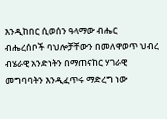እንዲከበር ሲወሰን ዓላማው ብሔር ብሔረሰቦች ባህሎቻቸውን በመለዋወጥ ህብረ ብሄራዊ አንድነትን በማጠናከር ሃገራዊ መግባባትን እንዲፈጥሩ ማድረግ ነው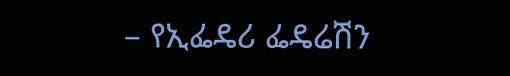– የኢፌዴሪ ፌዴሬሽን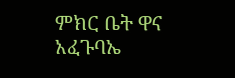ምክር ቤት ዋና አፈጉባኤ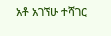አቶ አገኘሁ ተሻገር